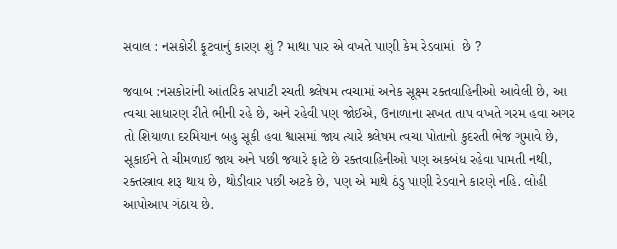સવાલ : નસકોરી ફૂટવાનું કારણ શું ? માથા પાર એ વખતે પાણી કેમ રેડવામાં  છે ?

જવાબ :નસકોરાંની આંતરિક સપાટી રચતી શ્ર્લેષમ ત્વચામાં અનેક સૂક્ષ્મ રક્તવાહિનીઓ આવેલી છે, આ ત્વચા સાધારણ રીતે ભીની રહે છે, અને રહેવી પણ જોઈએ, ઉનાળાના સખત તાપ વખતે ગરમ હવા અગર તો શિયાળા દરમિયાન બહુ સૂકી હવા શ્વાસમાં જાય ત્યારે શ્ર્લેષમ ત્વચા પોતાનો કુદરતી ભેજ ગુમાવે છે, સૂકાઈને તે ચીમળાઈ જાય અને પછી જયારે ફાટે છે રક્તવાહિનીઓ પણ અકબંધ રહેવા પામતી નથી, રક્તસ્ત્રાવ શરૂ થાય છે, થોડીવાર પછી અટકે છે, પણ એ માથે ઠંડુ પાણી રેડવાને કારણે નહિ. લોહી આપોઆપ ગંઠાય છે.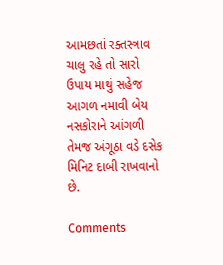આમછતાં રક્તસ્ત્રાવ ચાલુ રહે તો સારો ઉપાય માથું સહેજ આગળ નમાવી બેય નસકોરાને આંગળી તેમજ અંગૂઠા વડે દસેક મિનિટ દાબી રાખવાનો છે.

Comments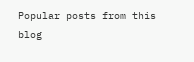Popular posts from this blog